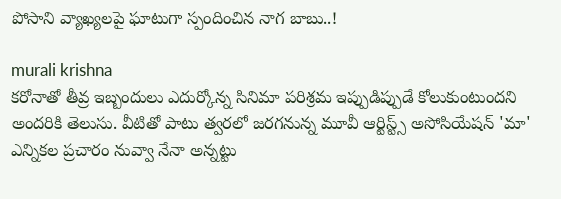పోసాని వ్యాఖ్యలపై ఘాటుగా స్పందించిన నాగ బాబు..!

murali krishna
కరోనాతో తీవ్ర ఇబ్బందులు ఎదుర్కోన్న సినిమా పరిశ్రమ ఇప్పుడిప్పుడే కోలుకుంటుందని అందరికి తెలుసు. వీటితో పాటు త్వరలో జరగనున్న మూవీ ఆర్టిస్ట్స్ అసోసియేషన్‌ 'మా' ఎన్నికల ప్రచారం నువ్వా నేనా అన్నట్టు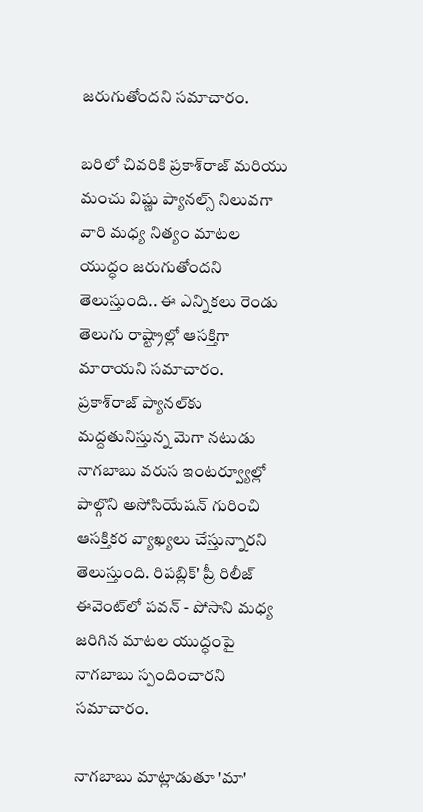జరుగుతోందని సమాచారం.

బరిలో చివరికి ప్రకాశ్‌రాజ్‌ మరియు మంచు విష్ణు ప్యానల్స్‌ నిలువగా  వారి మధ్య నిత్యం మాటల యుద్ధం జరుగుతోందని తెలుస్తుంది.. ఈ ఎన్నికలు రెండు తెలుగు రాష్ట్రాల్లో ఆసక్తిగా మారాయని సమాచారం. ప్రకాశ్‌రాజ్‌ ప్యానల్‌కు మద్దతునిస్తున్న మెగా నటుడు నాగబాబు వరుస ఇంటర్వ్యూల్లో పాల్గొని అసోసియేషన్‌ గురించి ఆసక్తికర వ్యాఖ్యలు చేస్తున్నారని తెలుస్తుంది. రిపబ్లిక్‌' ప్రీ రిలీజ్ ఈవెంట్‌లో పవన్‌ - పోసాని మధ్య జరిగిన మాటల యుద్ధంపై నాగబాబు స్పందించారని సమాచారం.

నాగబాబు మాట్లాడుతూ 'మా'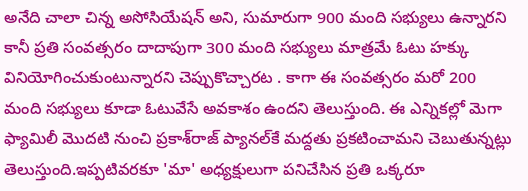అనేది చాలా చిన్న అసోసియేషన్ అని, సుమారుగా 900 మంది సభ్యులు ఉన్నారని కానీ ప్రతి సంవత్సరం దాదాపుగా 300 మంది సభ్యులు మాత్రమే ఓటు హక్కు వినియోగించుకుంటున్నారని చెప్పుకొచ్చారట . కాగా ఈ సంవత్సరం మరో 200 మంది సభ్యులు కూడా ఓటువేసే అవకాశం ఉందని తెలుస్తుంది. ఈ ఎన్నికల్లో మెగా ఫ్యామిలీ మొదటి నుంచి ప్రకాశ్‌రాజ్‌ ప్యానల్‌కే మద్దతు ప్రకటించామని చెబుతున్నట్లు తెలుస్తుంది.ఇప్పటివరకూ 'మా' అధ్యక్షులుగా పనిచేసిన ప్రతి ఒక్కరూ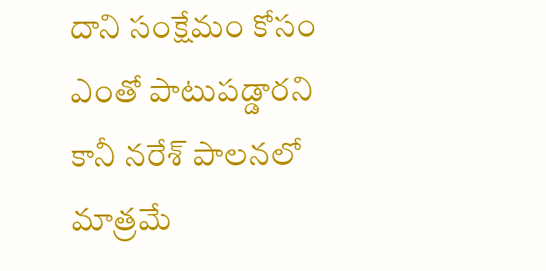దాని సంక్షేమం కోసం ఎంతో పాటుపడ్డారని కానీ నరేశ్‌ పాలనలో మాత్రమే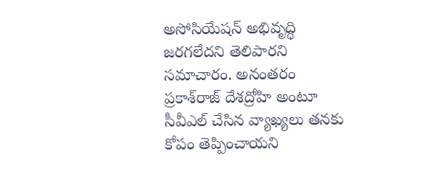అసోసియేషన్‌ అభివృద్ధి జరగలేదని తెలిపారని సమాచారం. అనంతరం ప్రకాశ్‌రాజ్‌ దేశద్రోహి అంటూ సీవీఎల్‌ చేసిన వ్యాఖ్యలు తనకు కోపం తెప్పించాయని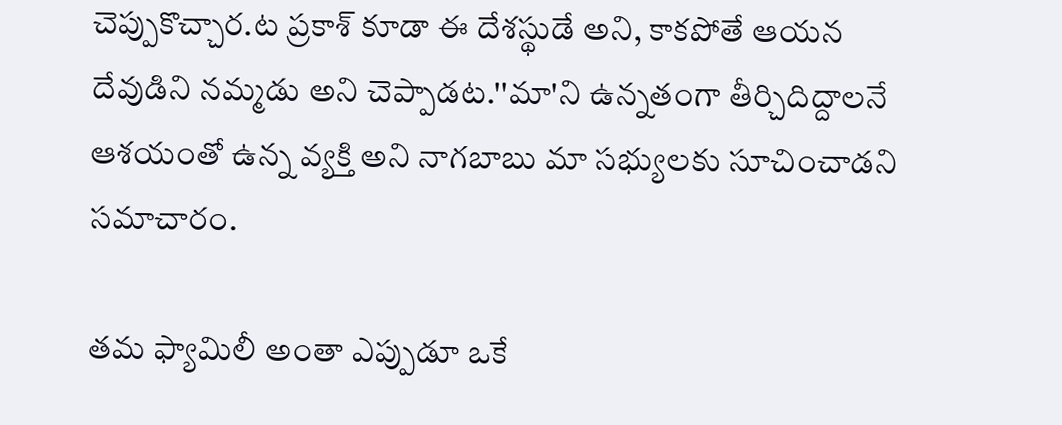చెప్పుకొచ్చార.ట ప్రకాశ్‌ కూడా ఈ దేశస్థుడే అని, కాకపోతే ఆయన దేవుడిని నమ్మడు అని చెప్పాడట.''మా'ని ఉన్నతంగా తీర్చిదిద్దాలనే ఆశయంతో ఉన్న వ్యక్తి అని నాగబాబు మా సభ్యులకు సూచించాడని సమాచారం.

తమ ఫ్యామిలీ అంతా ఎప్పుడూ ఒకే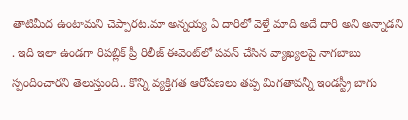తాటిమీద ఉంటామని చెప్పారట.మా అన్నయ్య ఏ దారిలో వెళ్తే మాది అదే దారి అని అన్నాడని . ఇది ఇలా ఉండగా రిపబ్లిక్‌ ప్రీ రిలీజ్ ఈవెంట్‌లో పవన్‌ చేసిన వ్యాఖ్యలపై నాగబాబు స్పందించారని తెలుస్తుంది.. కొన్ని వ్యక్తిగత ఆరోపణలు తప్ప మిగతావన్నీ ఇండస్ట్రీ బాగు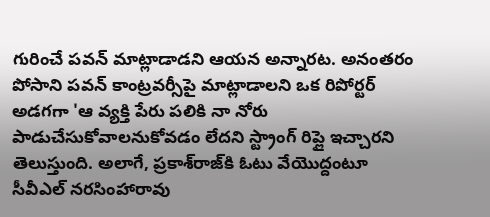గురించే పవన్ మాట్లాడాడని ఆయన అన్నారట. అనంతరం పోసాని పవన్‌ కాంట్రవర్సీపై మాట్లాడాలని ఒక రిపోర్టర్ అడగగా 'ఆ వ్యక్తి పేరు పలికి నా నోరు పాడుచేసుకోవాలనుకోవడం లేదని స్ట్రాంగ్‌ రిప్లై ఇచ్చారని తెలుస్తుంది. అలాగే, ప్రకాశ్‌రాజ్‌కి ఓటు వేయొద్దంటూ సీవీఎల్‌ నరసింహారావు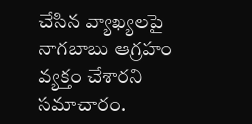చేసిన వ్యాఖ్యలపై నాగబాబు ఆగ్రహం వ్యక్తం చేశారని సమాచారం.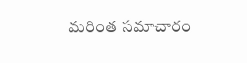మరింత సమాచారం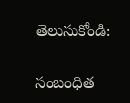తెలుసుకోండి:

సంబంధిత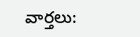వార్తలు: